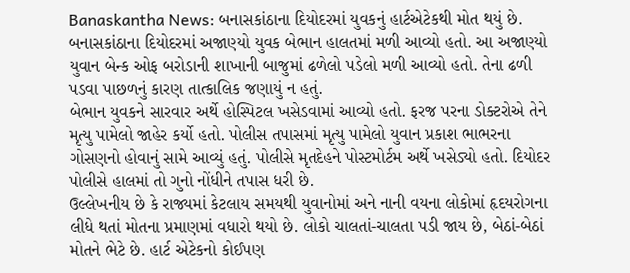Banaskantha News: બનાસકાંઠાના દિયોદરમાં યુવકનું હાર્ટએટેકથી મોત થયું છે. બનાસકાંઠાના દિયોદરમાં અજાણ્યો યુવક બેભાન હાલતમાં મળી આવ્યો હતો. આ અજાણ્યો યુવાન બેન્ક ઓફ બરોડાની શાખાની બાજુમાં ઢળેલો પડેલો મળી આવ્યો હતો. તેના ઢળી પડવા પાછળનું કારણ તાત્કાલિક જણાયું ન હતું.
બેભાન યુવકને સારવાર અર્થે હોસ્પિટલ ખસેડવામાં આવ્યો હતો. ફરજ પરના ડોક્ટરોએ તેને મૃત્યુ પામેલો જાહેર કર્યો હતો. પોલીસ તપાસમાં મૃત્યુ પામેલો યુવાન પ્રકાશ ભાભરના ગોસણનો હોવાનું સામે આવ્યું હતું. પોલીસે મૃતદેહને પોસ્ટમોર્ટમ અર્થે ખસેડ્યો હતો. દિયોદર પોલીસે હાલમાં તો ગુનો નોંધીને તપાસ ધરી છે.
ઉલ્લેખનીય છે કે રાજ્યમાં કેટલાય સમયથી યુવાનોમાં અને નાની વયના લોકોમાં હૃદયરોગના લીધે થતાં મોતના પ્રમાણમાં વધારો થયો છે. લોકો ચાલતાં-ચાલતા પડી જાય છે, બેઠાં-બેઠાં મોતને ભેટે છે. હાર્ટ એટેકનો કોઈપણ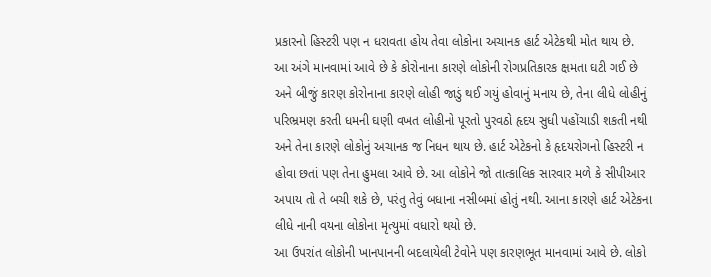પ્રકારનો હિસ્ટરી પણ ન ધરાવતા હોય તેવા લોકોના અચાનક હાર્ટ એટેકથી મોત થાય છે.
આ અંગે માનવામાં આવે છે કે કોરોનાના કારણે લોકોની રોગપ્રતિકારક ક્ષમતા ઘટી ગઈ છે અને બીજું કારણ કોરોનાના કારણે લોહી જાડું થઈ ગયું હોવાનું મનાય છે, તેના લીધે લોહીનું પરિભ્રમણ કરતી ધમની ઘણી વખત લોહીનો પૂરતો પુરવઠો હૃદય સુધી પહોંચાડી શકતી નથી અને તેના કારણે લોકોનું અચાનક જ નિધન થાય છે. હાર્ટ એટેકનો કે હૃદયરોગનો હિસ્ટરી ન હોવા છતાં પણ તેના હુમલા આવે છે. આ લોકોને જો તાત્કાલિક સારવાર મળે કે સીપીઆર અપાય તો તે બચી શકે છે, પરંતુ તેવું બધાના નસીબમાં હોતું નથી. આના કારણે હાર્ટ એટેકના લીધે નાની વયના લોકોના મૃત્યુમાં વધારો થયો છે.
આ ઉપરાંત લોકોની ખાનપાનની બદલાયેલી ટેવોને પણ કારણભૂત માનવામાં આવે છે. લોકો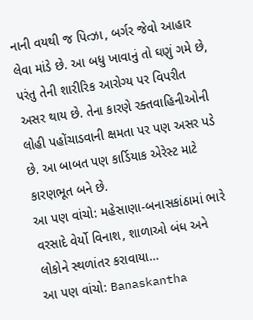નાની વયથી જ પિત્ઝા, બર્ગર જેવો આહાર લેવા માંડે છે. આ બધુ ખાવાનું તો ઘણું ગમે છે, પરંતુ તેની શારીરિક આરોગ્ય પર વિપરીત અસર થાય છે. તેના કારણે રક્તવાહિનીઓની લોહી પહોંચાડવાની ક્ષમતા પર પણ અસર પડે છે. આ બાબત પણ કાર્ડિયાક એરેસ્ટ માટે કારણભૂત બને છે.
આ પણ વાંચો: મહેસાણા-બનાસકાંઠામાં ભારે વરસાદે વેર્યો વિનાશ, શાળાઓ બંધ અને લોકોને સ્થળાંતર કરાવાયા…
આ પણ વાંચો: Banaskantha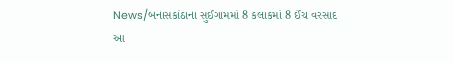News/બનાસકાંઠાના સુઈગામમાં 8 કલાકમાં 8 ઈંચ વરસાદ
આ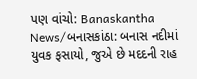પણ વાંચો: Banaskantha News/બનાસકાંઠા: બનાસ નદીમાં યુવક ફસાયો, જુએ છે મદદની રાહ